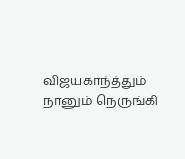விஜயகாந்த்தும் நானும் நெருங்கி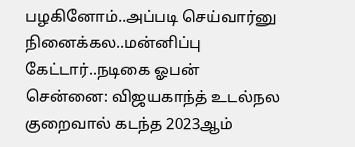பழகினோம்..அப்படி செய்வார்னு நினைக்கல..மன்னிப்பு கேட்டார்..நடிகை ஓபன்
சென்னை: விஜயகாந்த் உடல்நல குறைவால் கடந்த 2023ஆம்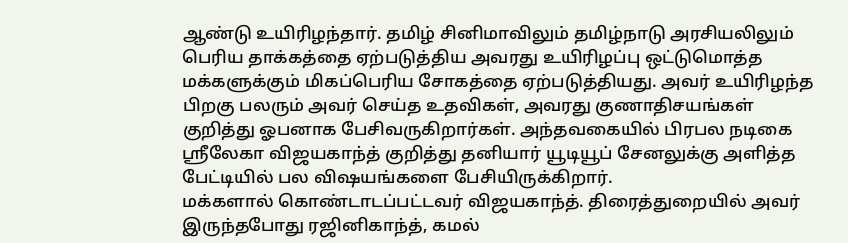ஆண்டு உயிரிழந்தார். தமிழ் சினிமாவிலும் தமிழ்நாடு அரசியலிலும் பெரிய தாக்கத்தை ஏற்படுத்திய அவரது உயிரிழப்பு ஒட்டுமொத்த மக்களுக்கும் மிகப்பெரிய சோகத்தை ஏற்படுத்தியது. அவர் உயிரிழந்த பிறகு பலரும் அவர் செய்த உதவிகள், அவரது குணாதிசயங்கள் குறித்து ஓபனாக பேசிவருகிறார்கள். அந்தவகையில் பிரபல நடிகை ஸ்ரீலேகா விஜயகாந்த் குறித்து தனியார் யூடியூப் சேனலுக்கு அளித்த பேட்டியில் பல விஷயங்களை பேசியிருக்கிறார்.
மக்களால் கொண்டாடப்பட்டவர் விஜயகாந்த். திரைத்துறையில் அவர் இருந்தபோது ரஜினிகாந்த், கமல்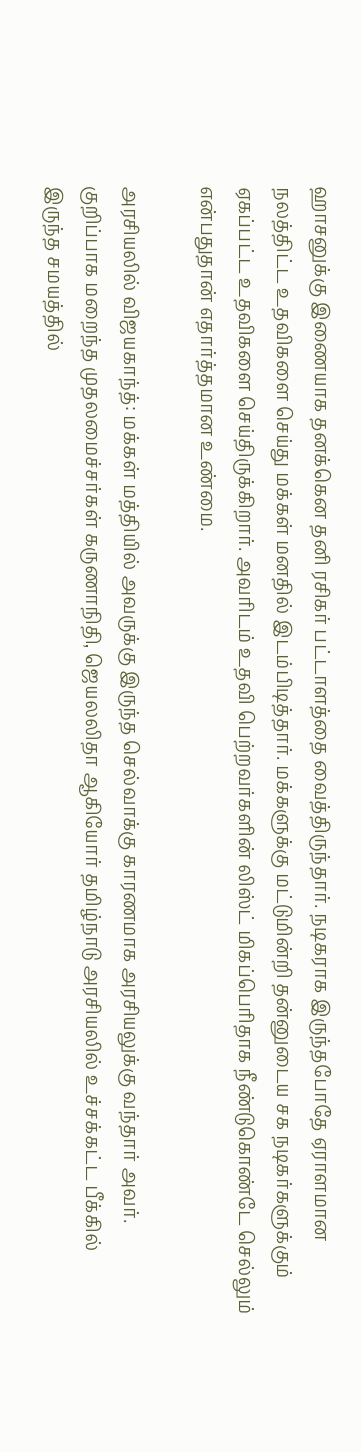ஹாசனுக்கு இணையாக தனக்கென தனி ரசிகர் பட்டாளத்தை வைத்திருந்தார். நடிகராக இருந்தபோதே ஏராளமான நலத்திட்ட உதவிகளை செய்து மக்கள் மனதில் இடம்பிடித்தார். மக்களுக்கு மட்டுமின்றி தன்னுடைய சக நடிகர்களுக்கும் ஏகப்பட்ட உதவிகளை செய்திருக்கிறார். அவரிடம் உதவி பெற்றவர்களின் லிஸ்ட் மிகப்பெரிதாக நீண்டுகொண்டே செல்லும் என்பதுதான் எதார்த்தமான உண்மை.

அரசியலில் விஜயகாந்த்: மக்கள் மத்தியில் அவருக்கு இருந்த செல்வாக்கு காரணமாக அரசியலுக்கு வந்தார் அவர். குறிப்பாக மறைந்த முதலமைச்சர்கள் கருணாநிதி, ஜெயலலிதா ஆகியோர் தமிழ்நாடு அரசியலில் உச்சக்கட்ட பீக்கில் இருந்த சமயத்தில்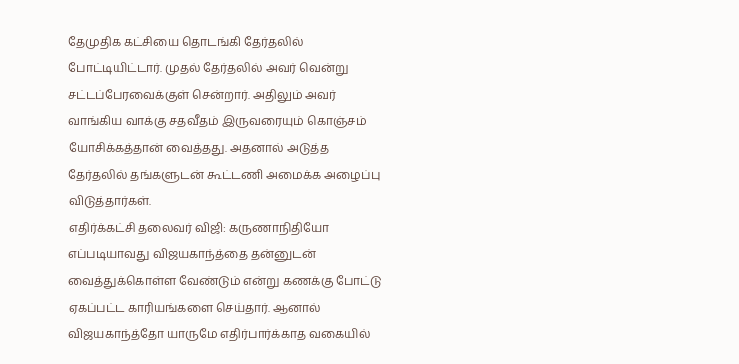தேமுதிக கட்சியை தொடங்கி தேர்தலில் போட்டியிட்டார். முதல் தேர்தலில் அவர் வென்று சட்டப்பேரவைக்குள் சென்றார். அதிலும் அவர் வாங்கிய வாக்கு சதவீதம் இருவரையும் கொஞ்சம் யோசிக்கத்தான் வைத்தது. அதனால் அடுத்த தேர்தலில் தங்களுடன் கூட்டணி அமைக்க அழைப்பு விடுத்தார்கள்.
எதிர்க்கட்சி தலைவர் விஜி: கருணாநிதியோ எப்படியாவது விஜயகாந்த்தை தன்னுடன் வைத்துக்கொள்ள வேண்டும் என்று கணக்கு போட்டு ஏகப்பட்ட காரியங்களை செய்தார். ஆனால் விஜயகாந்த்தோ யாருமே எதிர்பார்க்காத வகையில்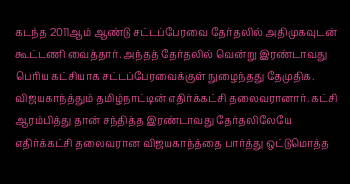கடந்த 2011ஆம் ஆண்டு சட்டப்பேரவை தேர்தலில் அதிமுகவுடன் கூட்டணி வைத்தார். அந்தத் தேர்தலில் வென்று இரண்டாவது பெரிய கட்சியாக சட்டப்பேரவைக்குள் நுழைந்தது தேமுதிக. விஜயகாந்த்தும் தமிழ்நாட்டின் எதிர்க்கட்சி தலைவரானார். கட்சி ஆரம்பித்து தான் சந்தித்த இரண்டாவது தேர்தலிலேயே எதிர்க்கட்சி தலைவரான விஜயகாந்த்தை பார்த்து ஒட்டுமொத்த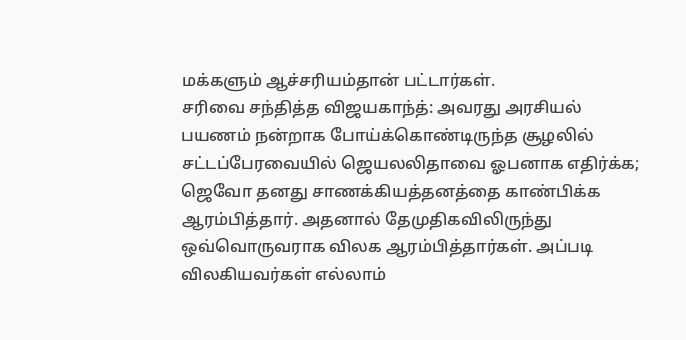மக்களும் ஆச்சரியம்தான் பட்டார்கள்.
சரிவை சந்தித்த விஜயகாந்த்: அவரது அரசியல் பயணம் நன்றாக போய்க்கொண்டிருந்த சூழலில் சட்டப்பேரவையில் ஜெயலலிதாவை ஓபனாக எதிர்க்க; ஜெவோ தனது சாணக்கியத்தனத்தை காண்பிக்க ஆரம்பித்தார். அதனால் தேமுதிகவிலிருந்து ஒவ்வொருவராக விலக ஆரம்பித்தார்கள். அப்படி விலகியவர்கள் எல்லாம்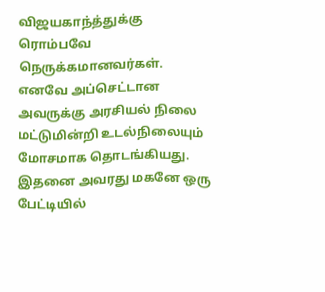விஜயகாந்த்துக்கு ரொம்பவே நெருக்கமானவர்கள். எனவே அப்செட்டான அவருக்கு அரசியல் நிலை மட்டுமின்றி உடல்நிலையும் மோசமாக தொடங்கியது. இதனை அவரது மகனே ஒரு பேட்டியில்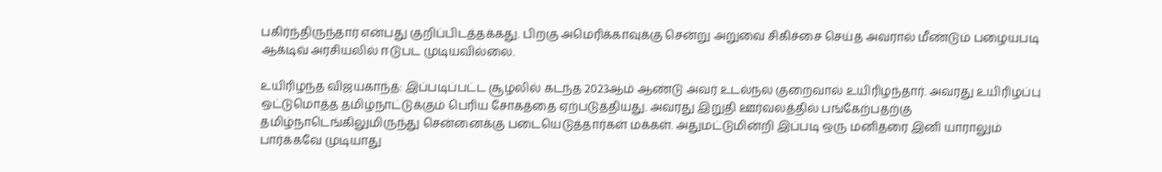பகிர்ந்திருந்தார் என்பது குறிப்பிடத்தக்கது. பிறகு அமெரிக்காவுக்கு சென்று அறுவை சிகிச்சை செய்த அவரால் மீண்டும் பழையபடி ஆக்டிவ் அரசியலில் ஈடுபட முடியவில்லை.

உயிரிழந்த விஜயகாந்த்: இப்படிப்பட்ட சூழலில் கடந்த 2023ஆம் ஆண்டு அவர் உடல்நல குறைவால் உயிரிழந்தார். அவரது உயிரிழப்பு ஒட்டுமொத்த தமிழ்நாட்டுக்கும் பெரிய சோகத்தை ஏற்படுத்தியது. அவரது இறுதி ஊர்வலத்தில் பங்கேற்பதற்கு தமிழ்நாடெங்கிலுமிருந்து சென்னைக்கு படையெடுத்தார்கள் மக்கள். அதுமட்டுமின்றி இப்படி ஒரு மனிதரை இனி யாராலும் பார்க்கவே முடியாது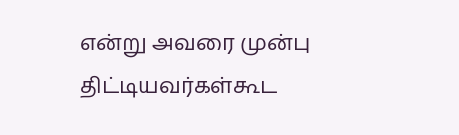என்று அவரை முன்பு திட்டியவர்கள்கூட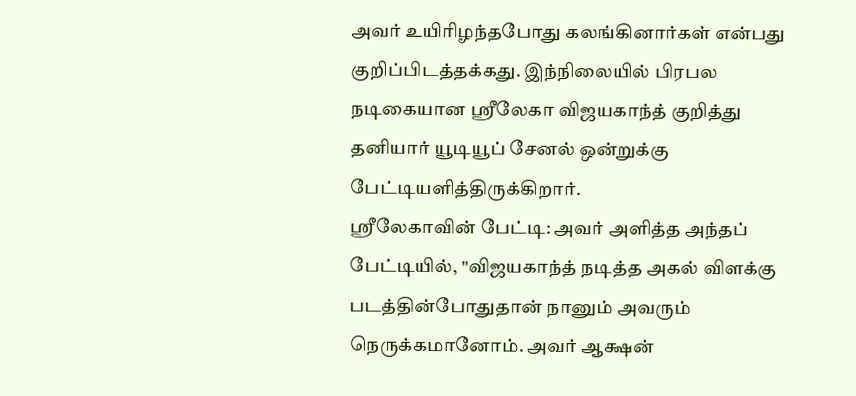அவர் உயிரிழந்தபோது கலங்கினார்கள் என்பது குறிப்பிடத்தக்கது. இந்நிலையில் பிரபல நடிகையான ஸ்ரீலேகா விஜயகாந்த் குறித்து தனியார் யூடியூப் சேனல் ஒன்றுக்கு பேட்டியளித்திருக்கிறார்.
ஸ்ரீலேகாவின் பேட்டி: அவர் அளித்த அந்தப் பேட்டியில், "விஜயகாந்த் நடித்த அகல் விளக்கு படத்தின்போதுதான் நானும் அவரும் நெருக்கமானோம். அவர் ஆக்ஷன்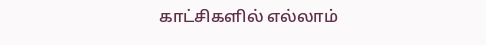காட்சிகளில் எல்லாம்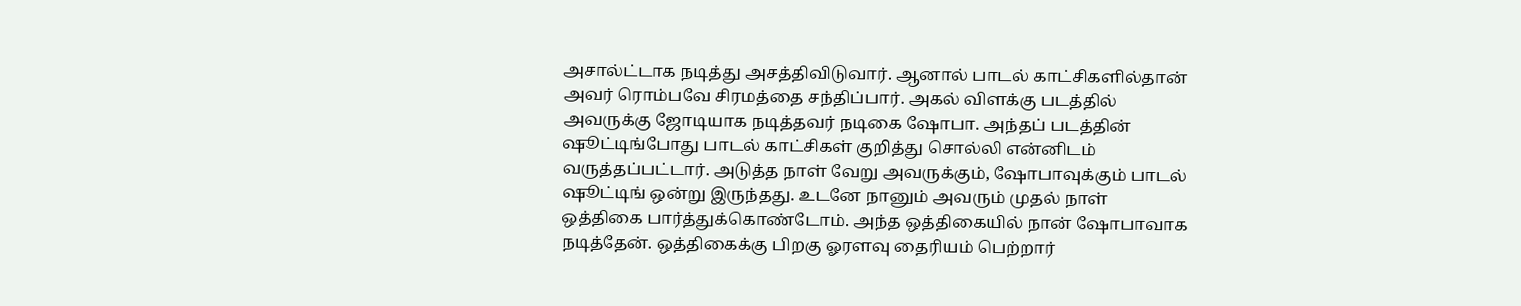அசால்ட்டாக நடித்து அசத்திவிடுவார். ஆனால் பாடல் காட்சிகளில்தான் அவர் ரொம்பவே சிரமத்தை சந்திப்பார். அகல் விளக்கு படத்தில் அவருக்கு ஜோடியாக நடித்தவர் நடிகை ஷோபா. அந்தப் படத்தின் ஷூட்டிங்போது பாடல் காட்சிகள் குறித்து சொல்லி என்னிடம் வருத்தப்பட்டார். அடுத்த நாள் வேறு அவருக்கும், ஷோபாவுக்கும் பாடல் ஷூட்டிங் ஒன்று இருந்தது. உடனே நானும் அவரும் முதல் நாள் ஒத்திகை பார்த்துக்கொண்டோம். அந்த ஒத்திகையில் நான் ஷோபாவாக நடித்தேன். ஒத்திகைக்கு பிறகு ஓரளவு தைரியம் பெற்றார்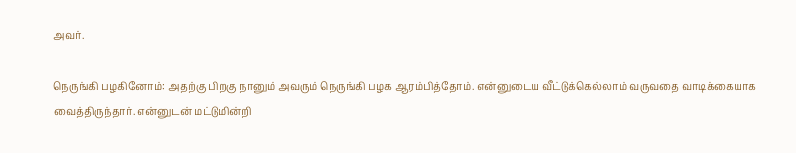அவர்.

நெருங்கி பழகினோம்: அதற்கு பிறகு நானும் அவரும் நெருங்கி பழக ஆரம்பித்தோம். என்னுடைய வீட்டுக்கெல்லாம் வருவதை வாடிக்கையாக வைத்திருந்தார். என்னுடன் மட்டுமின்றி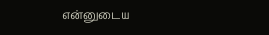என்னுடைய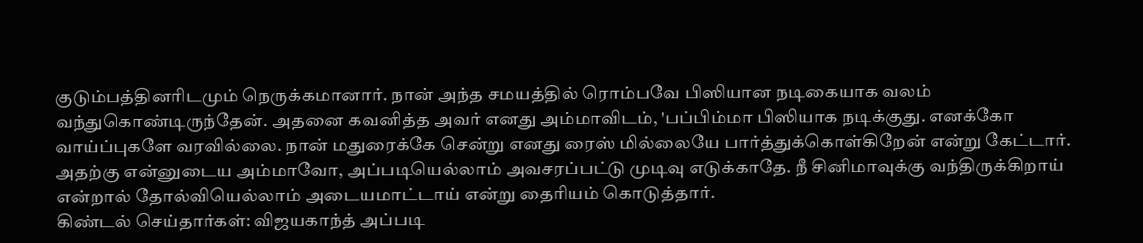குடும்பத்தினரிடமும் நெருக்கமானார். நான் அந்த சமயத்தில் ரொம்பவே பிஸியான நடிகையாக வலம் வந்துகொண்டிருந்தேன். அதனை கவனித்த அவர் எனது அம்மாவிடம், 'பப்பிம்மா பிஸியாக நடிக்குது. எனக்கோ வாய்ப்புகளே வரவில்லை. நான் மதுரைக்கே சென்று எனது ரைஸ் மில்லையே பார்த்துக்கொள்கிறேன் என்று கேட்டார். அதற்கு என்னுடைய அம்மாவோ, அப்படியெல்லாம் அவசரப்பட்டு முடிவு எடுக்காதே. நீ சினிமாவுக்கு வந்திருக்கிறாய் என்றால் தோல்வியெல்லாம் அடையமாட்டாய் என்று தைரியம் கொடுத்தார்.
கிண்டல் செய்தார்கள்: விஜயகாந்த் அப்படி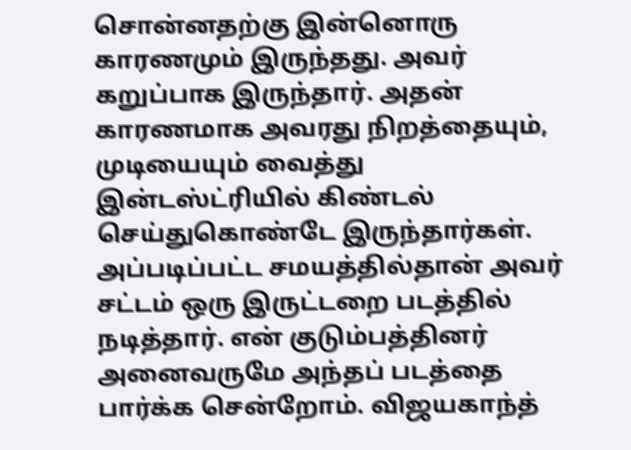சொன்னதற்கு இன்னொரு காரணமும் இருந்தது. அவர் கறுப்பாக இருந்தார். அதன் காரணமாக அவரது நிறத்தையும், முடியையும் வைத்து இன்டஸ்ட்ரியில் கிண்டல் செய்துகொண்டே இருந்தார்கள். அப்படிப்பட்ட சமயத்தில்தான் அவர் சட்டம் ஒரு இருட்டறை படத்தில் நடித்தார். என் குடும்பத்தினர் அனைவருமே அந்தப் படத்தை பார்க்க சென்றோம். விஜயகாந்த்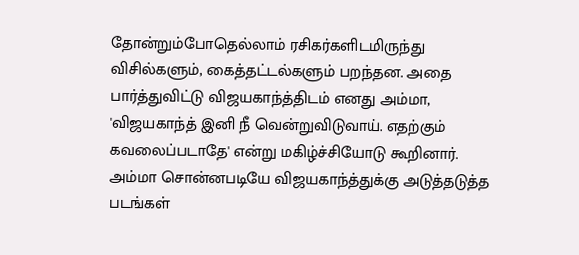தோன்றும்போதெல்லாம் ரசிகர்களிடமிருந்து விசில்களும், கைத்தட்டல்களும் பறந்தன. அதை பார்த்துவிட்டு விஜயகாந்த்திடம் எனது அம்மா, 'விஜயகாந்த் இனி நீ வென்றுவிடுவாய். எதற்கும் கவலைப்படாதே' என்று மகிழ்ச்சியோடு கூறினார். அம்மா சொன்னபடியே விஜயகாந்த்துக்கு அடுத்தடுத்த படங்கள்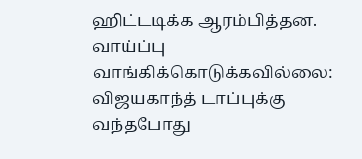ஹிட்டடிக்க ஆரம்பித்தன.
வாய்ப்பு வாங்கிக்கொடுக்கவில்லை: விஜயகாந்த் டாப்புக்கு வந்தபோது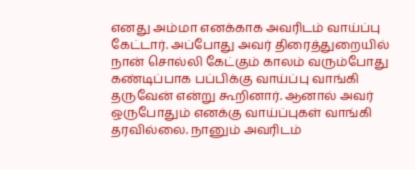எனது அம்மா எனக்காக அவரிடம் வாய்ப்பு கேட்டார். அப்போது அவர் திரைத்துறையில் நான் சொல்லி கேட்கும் காலம் வரும்போது கண்டிப்பாக பப்பிக்கு வாய்ப்பு வாங்கி தருவேன் என்று கூறினார். ஆனால் அவர் ஒருபோதும் எனக்கு வாய்ப்புகள் வாங்கி தரவில்லை. நானும் அவரிடம்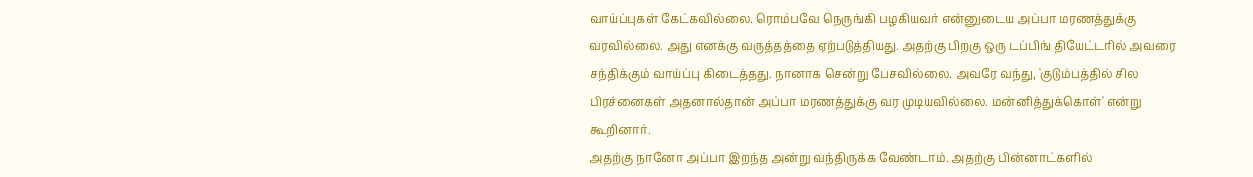வாய்ப்புகள் கேட்கவில்லை. ரொம்பவே நெருங்கி பழகியவர் என்னுடைய அப்பா மரணத்துக்கு வரவில்லை. அது எனக்கு வருத்தத்தை ஏற்படுத்தியது. அதற்கு பிறகு ஒரு டப்பிங் தியேட்டரில் அவரை சந்திக்கும் வாய்ப்பு கிடைத்தது. நானாக சென்று பேசவில்லை. அவரே வந்து, 'குடும்பத்தில் சில பிரச்னைகள் அதனால்தான் அப்பா மரணத்துக்கு வர முடியவில்லை. மன்னித்துக்கொள்' என்று கூறினார்.
அதற்கு நானோ அப்பா இறந்த அன்று வந்திருக்க வேண்டாம். அதற்கு பின்னாட்களில்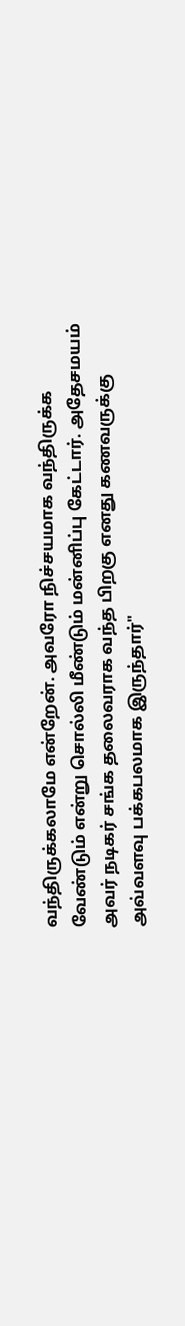வந்திருக்கலாமே என்றேன். அவரோ நிச்சயமாக வந்திருக்க வேண்டும் என்று சொல்லி மீண்டும் மன்னிப்பு கேட்டார். அதேசமயம் அவர் நடிகர் சங்க தலைவராக வந்த பிறகு எனது கணவருக்கு அவ்வளவு பக்கபலமாக இருந்தார்"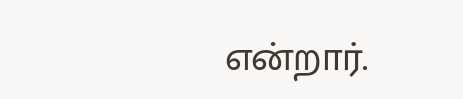என்றார்.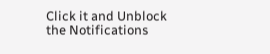Click it and Unblock the Notifications